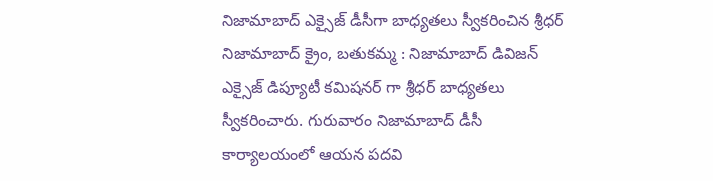నిజామాబాద్ ఎక్సైజ్ డీసీగా బాధ్యతలు స్వీకరించిన శ్రీధర్
నిజామాబాద్ క్రైం, బతుకమ్మ : నిజామాబాద్ డివిజన్ ఎక్సైజ్ డిప్యూటీ కమిషనర్ గా శ్రీధర్ బాధ్యతలు స్వీకరించారు. గురువారం నిజామాబాద్ డీసీ కార్యాలయంలో ఆయన పదవి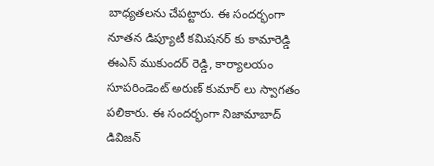బాధ్యతలను చేపట్టారు. ఈ సందర్భంగా నూతన డిప్యూటీ కమిషనర్ కు కామారెడ్డి ఈఎస్ ముకుందర్ రెడ్డి, కార్యాలయం సూపరిండెంట్ అరుణ్ కుమార్ లు స్వాగతం పలికారు. ఈ సందర్భంగా నిజామాబాద్ డివిజన్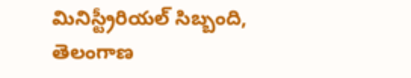మినిస్ట్రీరియల్ సిబ్బంది, తెలంగాణ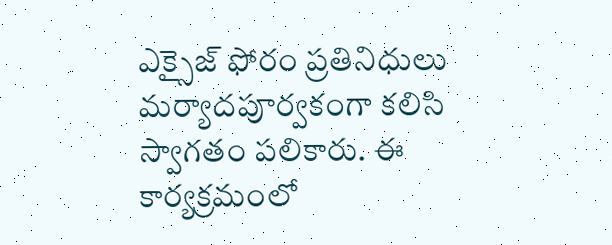ఎక్సైజ్ ఫోరం ప్రతినిధులు మర్యాదపూర్వకంగా కలిసి స్వాగతం పలికారు. ఈ కార్యక్రమంలో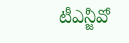టీఎన్జీవో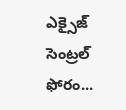ఎక్సైజ్ సెంట్రల్ ఫోరం...